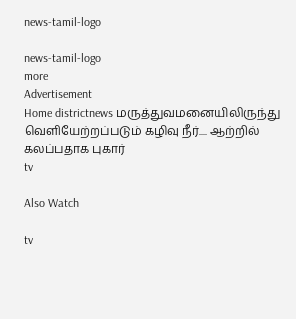news-tamil-logo

news-tamil-logo
more
Advertisement
Home districtnews மருத்துவமனையிலிருந்து வெளியேற்றப்படும் கழிவு நீர்.... ஆற்றில் கலப்பதாக புகார்
tv

Also Watch

tv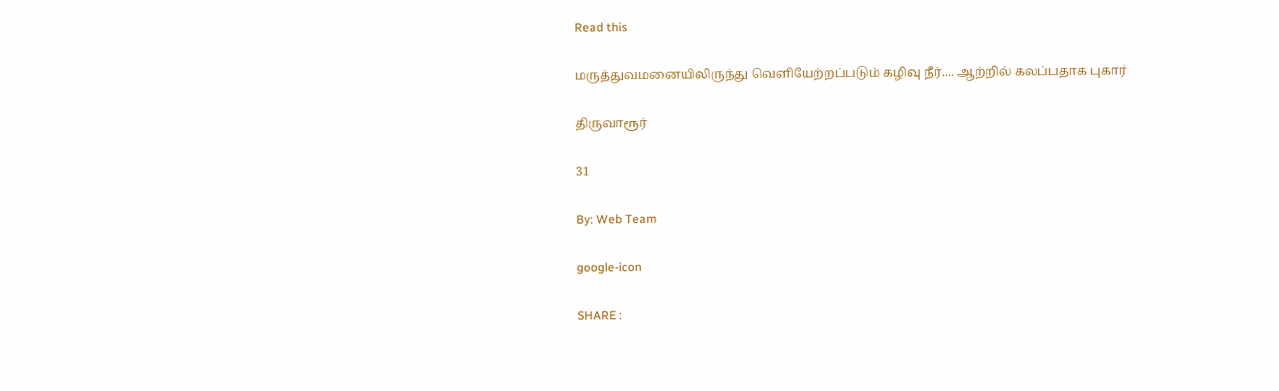Read this

மருத்துவமனையிலிருந்து வெளியேற்றப்படும் கழிவு நீர்.... ஆற்றில் கலப்பதாக புகார்

திருவாரூர்

31

By: Web Team

google-icon

SHARE :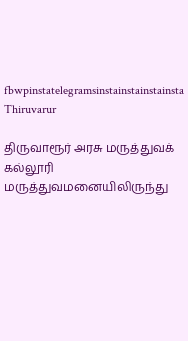fbwpinstatelegramsinstainstainstainsta
Thiruvarur

திருவாரூர் அரசு மருத்துவக் கல்லூரி மருத்துவமனையிலிருந்து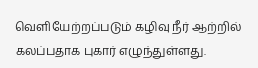வெளியேற்றப்படும் கழிவு நீர் ஆற்றில் கலப்பதாக புகார் எழுந்துள்ளது.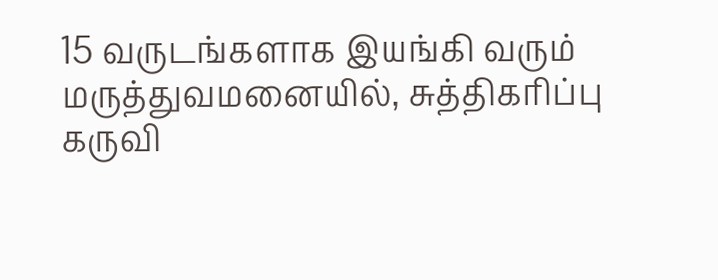15 வருடங்களாக இயங்கி வரும் மருத்துவமனையில், சுத்திகரிப்பு கருவி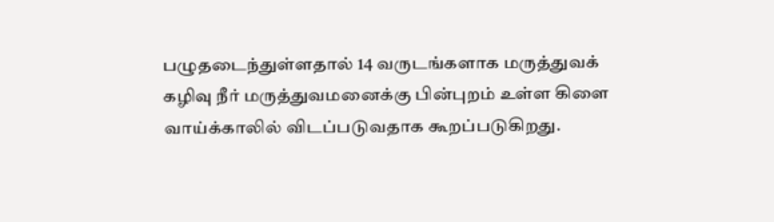பழுதடைந்துள்ளதால் 14 வருடங்களாக மருத்துவக் கழிவு நீர் மருத்துவமனைக்கு பின்புறம் உள்ள கிளை வாய்க்காலில் விடப்படுவதாக கூறப்படுகிறது.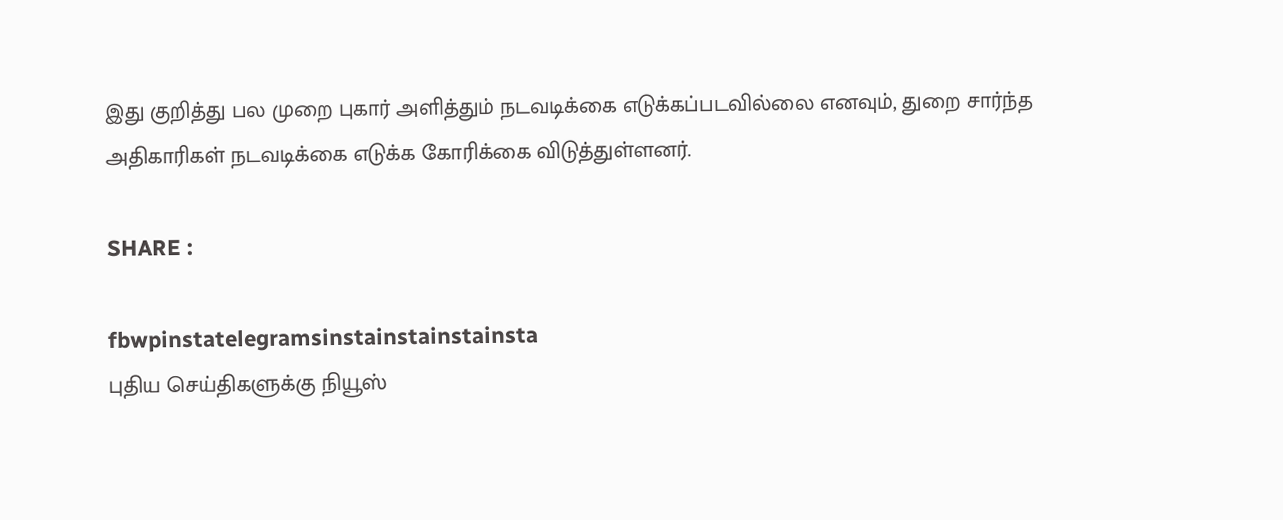இது குறித்து பல முறை புகார் அளித்தும் நடவடிக்கை எடுக்கப்படவில்லை எனவும், துறை சார்ந்த அதிகாரிகள் நடவடிக்கை எடுக்க கோரிக்கை விடுத்துள்ளனர்.

SHARE :

fbwpinstatelegramsinstainstainstainsta
புதிய செய்திகளுக்கு நியூஸ்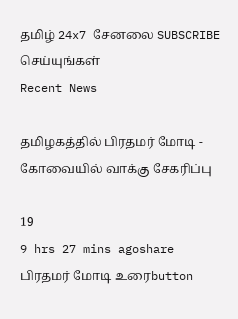தமிழ் 24x7 சேனலை SUBSCRIBE செய்யுங்கள்
Recent News

தமிழகத்தில் பிரதமர் மோடி - கோவையில் வாக்கு சேகரிப்பு

19
9 hrs 27 mins agoshare
பிரதமர் மோடி உரைbutton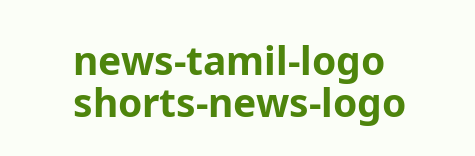news-tamil-logo
shorts-news-logo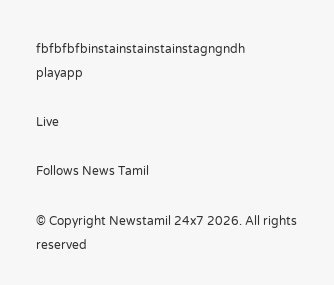fbfbfbfbinstainstainstainstagngndh
playapp

Live

Follows News Tamil

© Copyright Newstamil 24x7 2026. All rights reserved